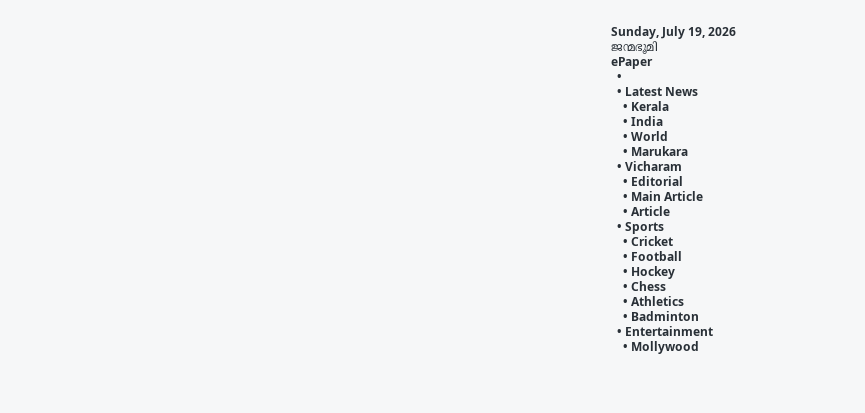Sunday, July 19, 2026
ജന്മഭൂമി
ePaper
  •
  • Latest News
    • Kerala
    • India
    • World
    • Marukara
  • Vicharam
    • Editorial
    • Main Article
    • Article
  • Sports
    • Cricket
    • Football
    • Hockey
    • Chess
    • Athletics
    • Badminton
  • Entertainment
    • Mollywood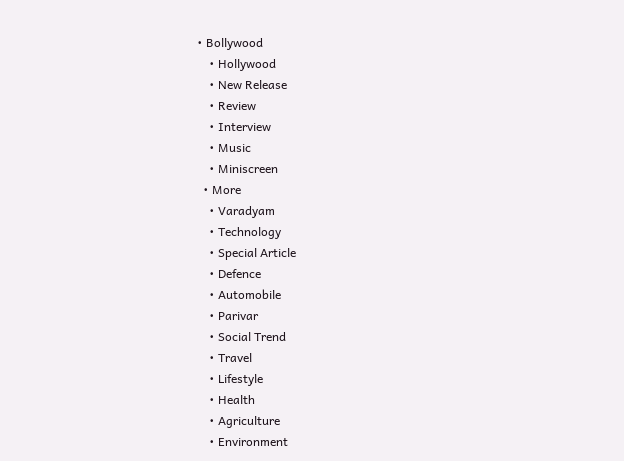• Bollywood
    • Hollywood
    • New Release
    • Review
    • Interview
    • Music
    • Miniscreen
  • More
    • Varadyam
    • Technology
    • Special Article
    • Defence
    • Automobile
    • Parivar
    • Social Trend
    • Travel
    • Lifestyle
    • Health
    • Agriculture
    • Environment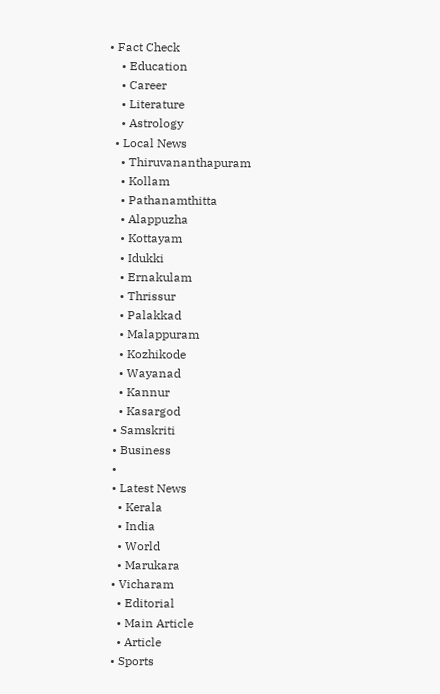• Fact Check
    • Education
    • Career
    • Literature
    • Astrology
  • Local News
    • Thiruvananthapuram
    • Kollam
    • Pathanamthitta
    • Alappuzha
    • Kottayam
    • Idukki
    • Ernakulam
    • Thrissur
    • Palakkad
    • Malappuram
    • Kozhikode
    • Wayanad
    • Kannur
    • Kasargod
  • Samskriti
  • Business
  •
  • Latest News
    • Kerala
    • India
    • World
    • Marukara
  • Vicharam
    • Editorial
    • Main Article
    • Article
  • Sports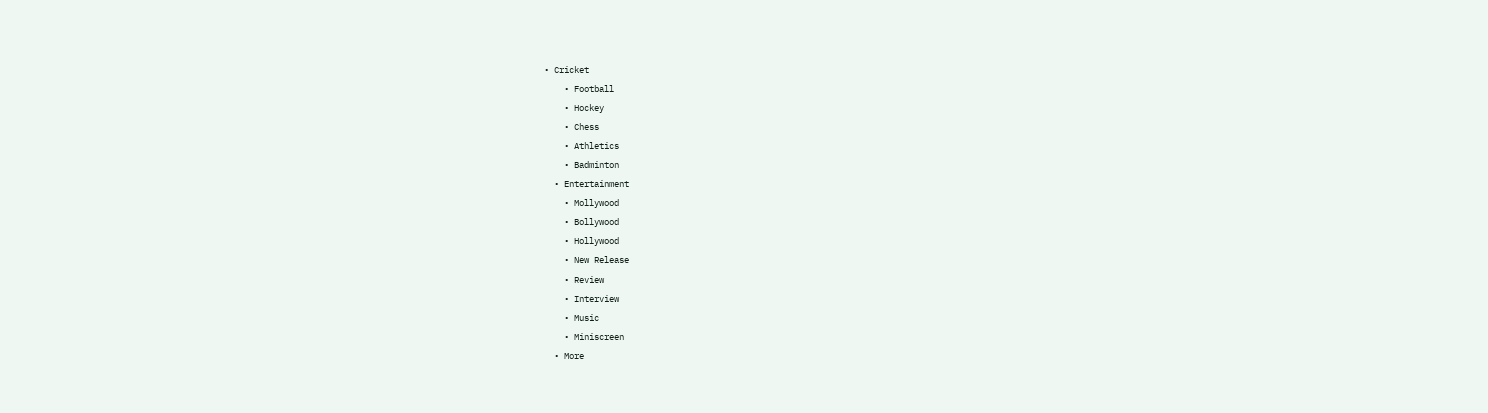• Cricket
    • Football
    • Hockey
    • Chess
    • Athletics
    • Badminton
  • Entertainment
    • Mollywood
    • Bollywood
    • Hollywood
    • New Release
    • Review
    • Interview
    • Music
    • Miniscreen
  • More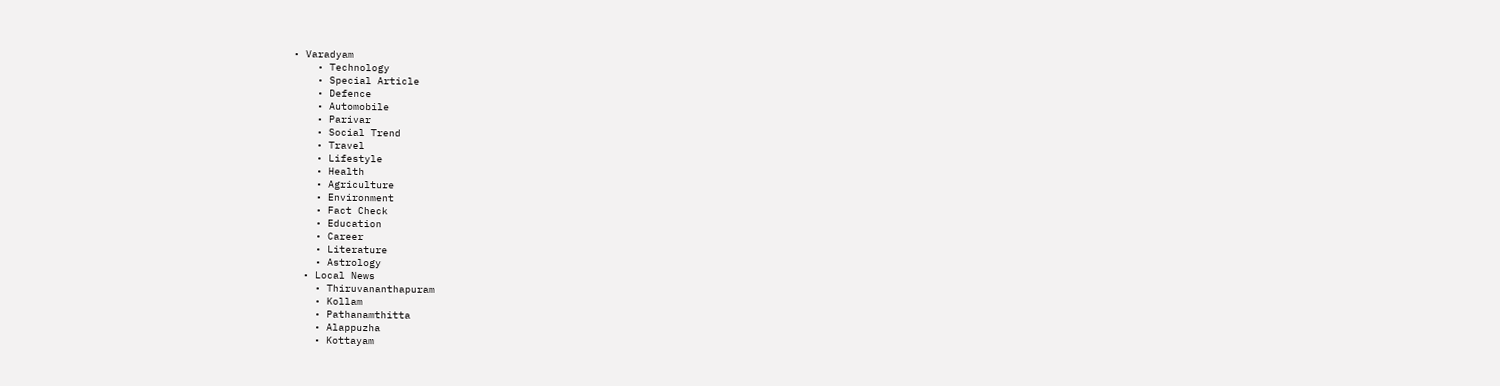• Varadyam
    • Technology
    • Special Article
    • Defence
    • Automobile
    • Parivar
    • Social Trend
    • Travel
    • Lifestyle
    • Health
    • Agriculture
    • Environment
    • Fact Check
    • Education
    • Career
    • Literature
    • Astrology
  • Local News
    • Thiruvananthapuram
    • Kollam
    • Pathanamthitta
    • Alappuzha
    • Kottayam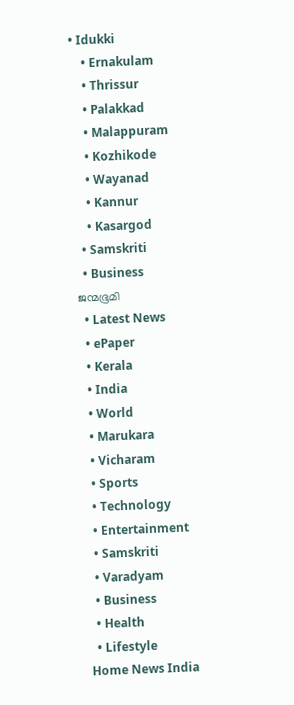• Idukki
    • Ernakulam
    • Thrissur
    • Palakkad
    • Malappuram
    • Kozhikode
    • Wayanad
    • Kannur
    • Kasargod
  • Samskriti
  • Business
ജന്മഭൂമി
  • Latest News
  • ePaper
  • Kerala
  • India
  • World
  • Marukara
  • Vicharam
  • Sports
  • Technology
  • Entertainment
  • Samskriti
  • Varadyam
  • Business
  • Health
  • Lifestyle
Home News India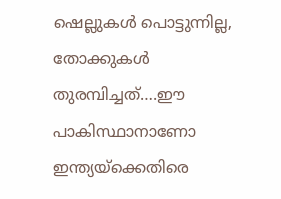ഷെല്ലുകള്‍ പൊട്ടുന്നില്ല, തോക്കുകള്‍ തുരമ്പിച്ചത്….ഈ പാകിസ്ഥാനാണോ ഇന്ത്യയ്‌ക്കെതിരെ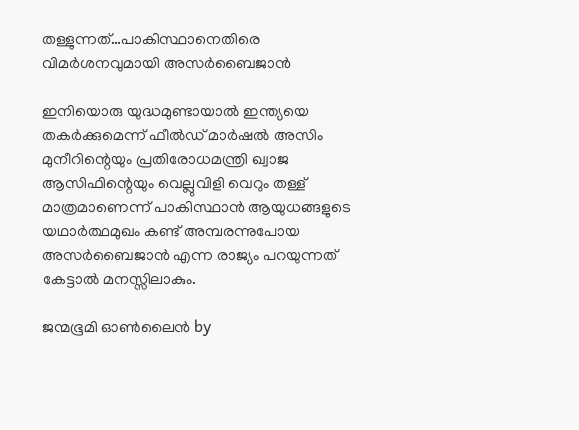തള്ളുന്നത്…പാകിസ്ഥാനെതിരെ വിമര്‍ശനവുമായി അസര്‍ബൈജാന്‍

ഇനിയൊരു യുദ്ധമുണ്ടായാല്‍ ഇന്ത്യയെ തകര്‍ക്കുമെന്ന് ഫീല്‍ഡ് മാര്‍ഷല്‍ അസിം മുനീറിന്റെയും പ്രതിരോധമന്ത്രി ഖ്വാജ ആസിഫിന്റെയും വെല്ലുവിളി വെറും തള്ള് മാത്രമാണെന്ന് പാകിസ്ഥാന്‍ ആയുധങ്ങളുടെ യഥാര്‍ത്ഥമുഖം കണ്ട് അമ്പരന്നുപോയ അസര്‍ബൈജാന്‍ എന്ന രാജ്യം പറയുന്നത് കേട്ടാല്‍ മനസ്സിലാകും.

ജന്മഭൂമി ഓണ്‍ലൈന്‍ by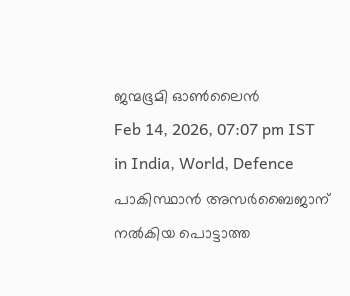ജന്മഭൂമി ഓണ്‍ലൈന്‍
Feb 14, 2026, 07:07 pm IST
in India, World, Defence
പാകിസ്ഥാന്‍ അസര്‍ബൈജാന് നല്‍കിയ പൊട്ടാത്ത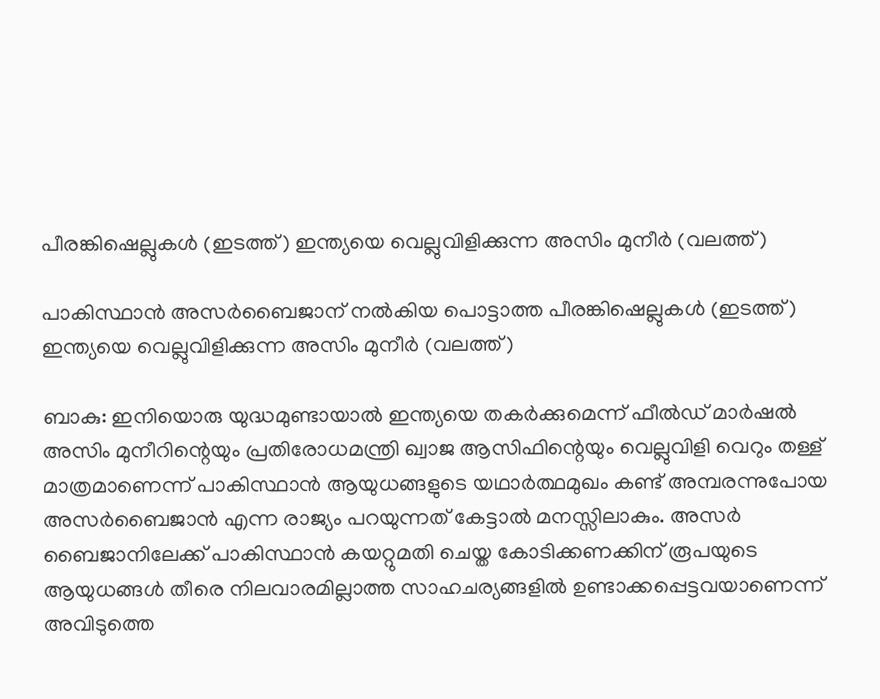പീരങ്കിഷെല്ലുകള്‍ (ഇടത്ത്) ഇന്ത്യയെ വെല്ലുവിളിക്കുന്ന അസിം മുനീര്‍ (വലത്ത്)

പാകിസ്ഥാന്‍ അസര്‍ബൈജാന് നല്‍കിയ പൊട്ടാത്ത പീരങ്കിഷെല്ലുകള്‍ (ഇടത്ത്) ഇന്ത്യയെ വെല്ലുവിളിക്കുന്ന അസിം മുനീര്‍ (വലത്ത്)

ബാകു: ഇനിയൊരു യുദ്ധമുണ്ടായാല്‍ ഇന്ത്യയെ തകര്‍ക്കുമെന്ന് ഫീല്‍ഡ് മാര്‍ഷല്‍ അസിം മുനീറിന്റെയും പ്രതിരോധമന്ത്രി ഖ്വാജ ആസിഫിന്റെയും വെല്ലുവിളി വെറും തള്ള് മാത്രമാണെന്ന് പാകിസ്ഥാന്‍ ആയുധങ്ങളുടെ യഥാര്‍ത്ഥമുഖം കണ്ട് അമ്പരന്നുപോയ അസര്‍ബൈജാന്‍ എന്ന രാജ്യം പറയുന്നത് കേട്ടാല്‍ മനസ്സിലാകും. അസര്‍ ബൈജാനിലേക്ക് പാകിസ്ഥാന്‍ കയറ്റുമതി ചെയ്ത കോടിക്കണക്കിന് രൂപയുടെ ആയുധങ്ങള്‍ തീരെ നിലവാരമില്ലാത്ത സാഹചര്യങ്ങളില്‍ ഉണ്ടാക്കപ്പെട്ടവയാണെന്ന് അവിടുത്തെ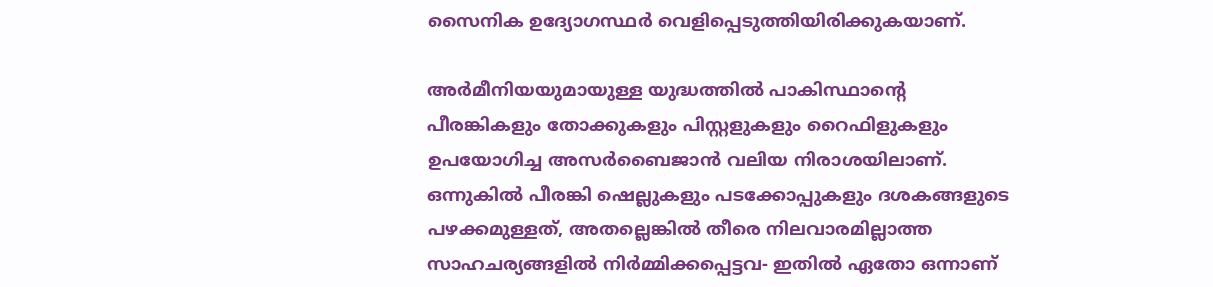സൈനിക ഉദ്യോഗസ്ഥര്‍ വെളിപ്പെടുത്തിയിരിക്കുകയാണ്.

അര്‍മീനിയയുമായുള്ള യുദ്ധത്തില്‍ പാകിസ്ഥാന്റെ പീരങ്കികളും തോക്കുകളും പിസ്റ്റളുകളും റൈഫിളുകളും ഉപയോഗിച്ച അസര്‍ബൈജാന്‍ വലിയ നിരാശയിലാണ്. ഒന്നുകില്‍ പീരങ്കി ഷെല്ലുകളും പടക്കോപ്പുകളും ദശകങ്ങളുടെ പഴക്കമുള്ളത്, അതല്ലെങ്കില്‍ തീരെ നിലവാരമില്ലാത്ത സാഹചര്യങ്ങളില്‍ നിര്‍മ്മിക്കപ്പെട്ടവ- ഇതില്‍ ഏതോ ഒന്നാണ്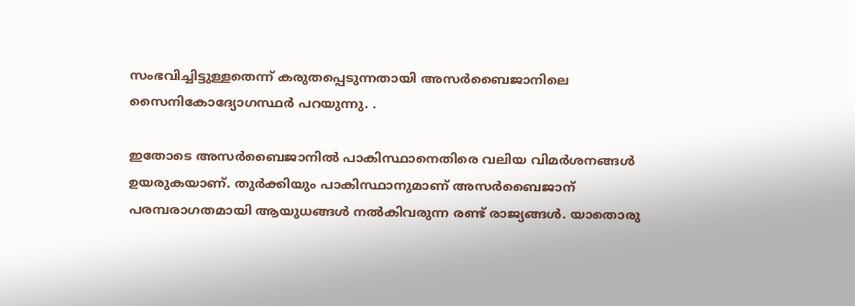സംഭവിച്ചിട്ടുള്ളതെന്ന് കരുതപ്പെടുന്നതായി അസര്‍ബൈജാനിലെ സൈനികോദ്യോഗസ്ഥര്‍ പറയുന്നു. .

ഇതോടെ അസര്‍ബൈജാനില്‍ പാകിസ്ഥാനെതിരെ വലിയ വിമര്‍ശനങ്ങള്‍ ഉയരുകയാണ്. തുര്‍ക്കിയും പാകിസ്ഥാനുമാണ് അസര്‍ബൈജാന് പരമ്പരാഗതമായി ആയുധങ്ങള്‍ നല്‍കിവരുന്ന രണ്ട് രാജ്യങ്ങള്‍. യാതൊരു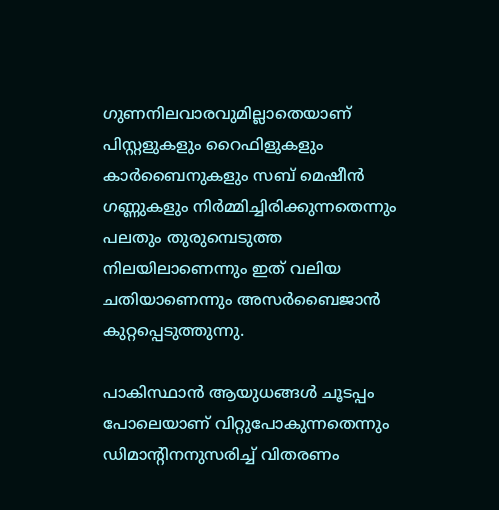ഗുണനിലവാരവുമില്ലാതെയാണ് പിസ്റ്റളുകളും റൈഫിളുകളും കാര്‍ബൈനുകളും സബ് മെഷീന്‍ ഗണ്ണുകളും നിര്‍മ്മിച്ചിരിക്കുന്നതെന്നും പലതും തുരുമ്പെടുത്ത നിലയിലാണെന്നും ഇത് വലിയ ചതിയാണെന്നും അസര്‍ബൈജാന്‍ കുറ്റപ്പെടുത്തുന്നു.

പാകിസ്ഥാന്‍ ആയുധങ്ങള്‍ ചൂടപ്പം പോലെയാണ് വിറ്റുപോകുന്നതെന്നും ഡിമാന്‍റിനനുസരിച്ച് വിതരണം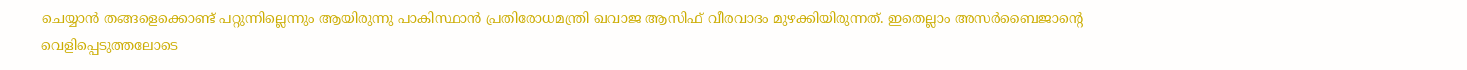ചെയ്യാന്‍ തങ്ങളെക്കൊണ്ട് പറ്റുന്നില്ലെന്നും ആയിരുന്നു പാകിസ്ഥാന്‍ പ്രതിരോധമന്ത്രി ഖവാജ ആസിഫ് വീരവാദം മുഴക്കിയിരുന്നത്. ഇതെല്ലാം അസര്‍ബൈജാന്റെ വെളിപ്പെടുത്തലോടെ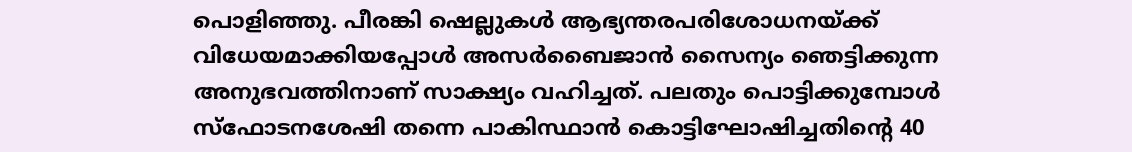പൊളിഞ്ഞു. പീരങ്കി ഷെല്ലുകള്‍ ആഭ്യന്തരപരിശോധനയ്‌ക്ക് വിധേയമാക്കിയപ്പോള്‍ അസര്‍ബൈജാന്‍ സൈന്യം ഞെട്ടിക്കുന്ന അനുഭവത്തിനാണ് സാക്ഷ്യം വഹിച്ചത്. പലതും പൊട്ടിക്കുമ്പോള്‍ സ്ഫോടനശേഷി തന്നെ പാകിസ്ഥാന്‍ കൊട്ടിഘോഷിച്ചതിന്റെ 40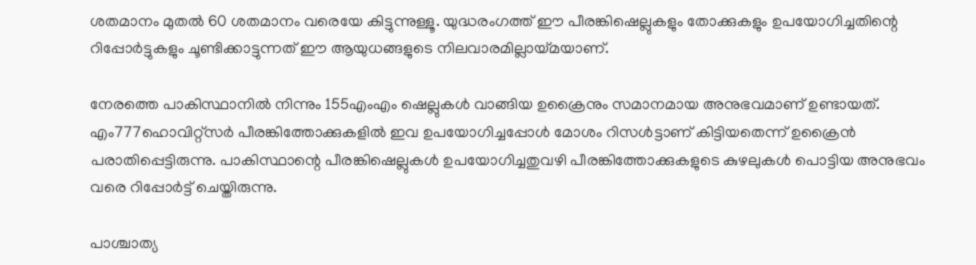ശതമാനം മുതല്‍ 60 ശതമാനം വരെയേ കിട്ടുന്നുള്ളൂ. യുദ്ധരംഗത്ത് ഈ പീരങ്കിഷെല്ലുകളും തോക്കുകളും ഉപയോഗിച്ചതിന്റെ റിപ്പോര്‍ട്ടുകളും ചൂണ്ടിക്കാട്ടുന്നത് ഈ ആയുധങ്ങളുടെ നിലവാരമില്ലായ്‌മയാണ്.

നേരത്തെ പാകിസ്ഥാനില്‍ നിന്നും 155എംഎം ഷെല്ലുകള്‍ വാങ്ങിയ ഉക്രൈനും സമാനമായ അനുഭവമാണ് ഉണ്ടായത്. എം777ഹൊവിറ്റ്സര്‍ പീരങ്കിത്തോക്കുകളില്‍ ഇവ ഉപയോഗിച്ചപ്പോള്‍ മോശം റിസള്‍ട്ടാണ് കിട്ടിയതെന്ന് ഉക്രൈന്‍ പരാതിപ്പെട്ടിരുന്നു. പാകിസ്ഥാന്റെ പീരങ്കിഷെല്ലുകള്‍ ഉപയോഗിച്ചതുവഴി പീരങ്കിത്തോക്കുകളുടെ കുഴലുകള്‍ പൊട്ടിയ അനുഭവം വരെ റിപ്പോര്‍ട്ട് ചെയ്തിരുന്നു.

പാശ്ചാത്യ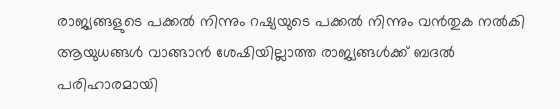രാജ്യങ്ങളുടെ പക്കല്‍ നിന്നും റഷ്യയുടെ പക്കല്‍ നിന്നും വന്‍തുക നല്‍കി ആയുധങ്ങള്‍ വാങ്ങാന്‍ ശേഷിയില്ലാത്ത രാജ്യങ്ങള്‍ക്ക് ബദല്‍ പരിഹാരമായി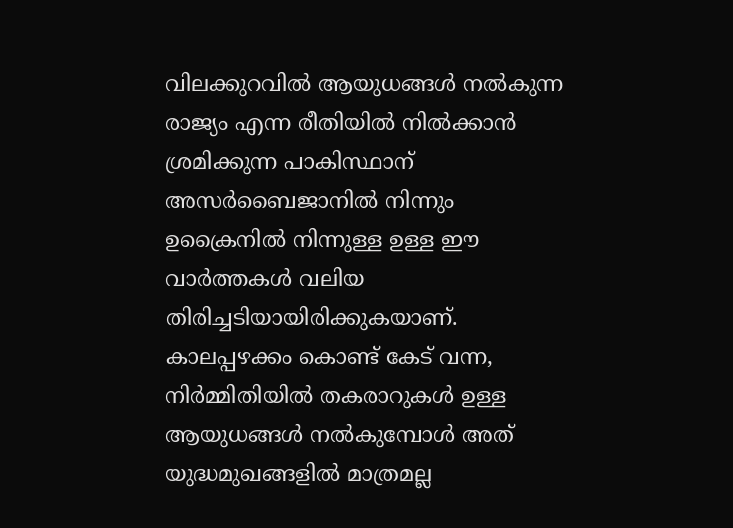വിലക്കുറവില്‍ ആയുധങ്ങള്‍ നല്‍കുന്ന രാജ്യം എന്ന രീതിയില്‍ നില്‍ക്കാന്‍ ശ്രമിക്കുന്ന പാകിസ്ഥാന് അസര്‍ബൈജാനില്‍ നിന്നും ഉക്രൈനില്‍ നിന്നുള്ള ഉള്ള ഈ വാര്‍ത്തകള്‍ വലിയ തിരിച്ചടിയായിരിക്കുകയാണ്. കാലപ്പഴക്കം കൊണ്ട് കേട് വന്ന, നിര്‍മ്മിതിയില്‍ തകരാറുകള്‍ ഉള്ള ആയുധങ്ങള്‍ നല്‍കുമ്പോള്‍ അത് യുദ്ധമുഖങ്ങളില്‍ മാത്രമല്ല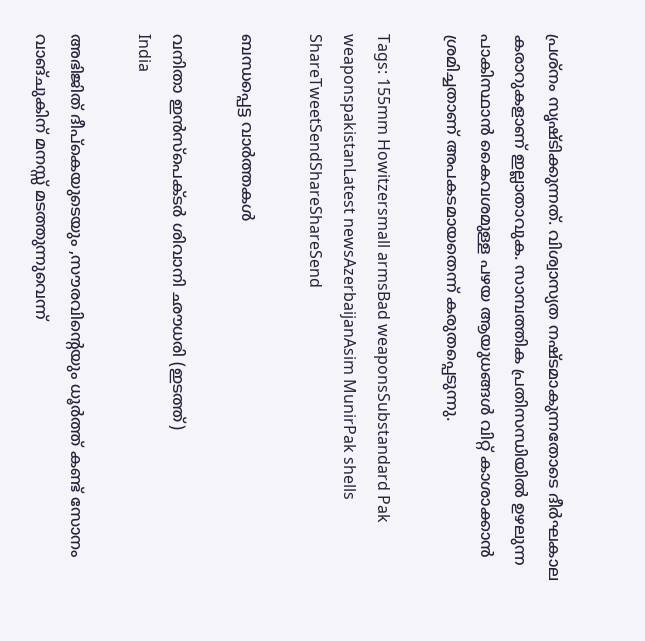പ്രശ്നം സൃഷ്ടിക്കുന്നത്. വിശ്വാസ്യത നഷ്ടമാകുന്നതോടെ ദീര്‍ഘകാല കരാറുകളാണ് ഇല്ലാതാവുക. സാമ്പത്തിക പ്രതിസന്ധിയില്‍ ഉഴലുന്ന പാകിസ്ഥാന്‍ കൈവശമുള്ള പഴയ ആയുധങ്ങള്‍ വിറ്റ് കാശാക്കാന്‍ ശ്രമിച്ചതാണ് അപകടമായതെന്ന് കരുതപ്പെടുന്നു.

Tags: 155mm Howitzersmall armsBad weaponsSubstandard Pak weaponspakistanLatest newsAzerbaijanAsim MunirPak shells
ShareTweetSendShareShareSend

ബന്ധപ്പെട്ട വാര്‍ത്തകള്‍

വനിതാ ഇന്‍സ്പെക്ടര്‍ ശിവാനി ഛൗധരി (ഇടത്ത്)
India

അഭിജിത് ദീപ്കെയുടെയും ,സൗരവിന്റെയും ധൂര്‍ത്ത് കണ്ട് സോനം വാങ്ചുകിന് മനസ്സ് മടത്തുന്നുവെന്ന്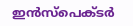ഇന്‍സ്പെക്ടര്‍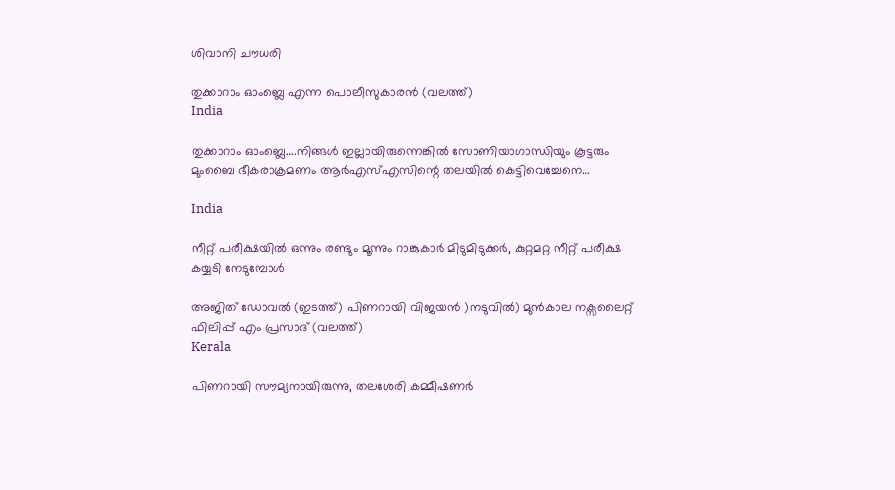ശിവാനി ചൗധരി

തുക്കാറാം ഓംബ്ലെ എന്ന പൊലീസുകാരന്‍ (വലത്ത്)
India

തുക്കാറാം ഓംബ്ലെ….നിങ്ങള്‍ ഇല്ലായിരുന്നെങ്കില്‍ സോണിയാഗാന്ധിയും കൂട്ടരും മുംബൈ ഭീകരാക്രമണം ആര്‍എസ്എസിന്റെ തലയില്‍ കെട്ടിവെച്ചേനെ…

India

നീറ്റ് പരീക്ഷയില്‍ ഒന്നും രണ്ടും മൂന്നും റാങ്കുകാര്‍ മിടുമിടുക്കര്‍, കുറ്റമറ്റ നീറ്റ് പരീക്ഷ കയ്യടി നേടുമ്പോള്‍

അജിത് ഡോവല്‍ (ഇടത്ത്) പിണറായി വിജയന്‍ )നടുവില്‍) മുന്‍കാല നക്സലൈറ്റ് ഫിലിപ്പ് എം പ്രസാദ് (വലത്ത്)
Kerala

പിണറായി സൗമ്യനായിരുന്നു, തലശേരി കമ്മീഷണര്‍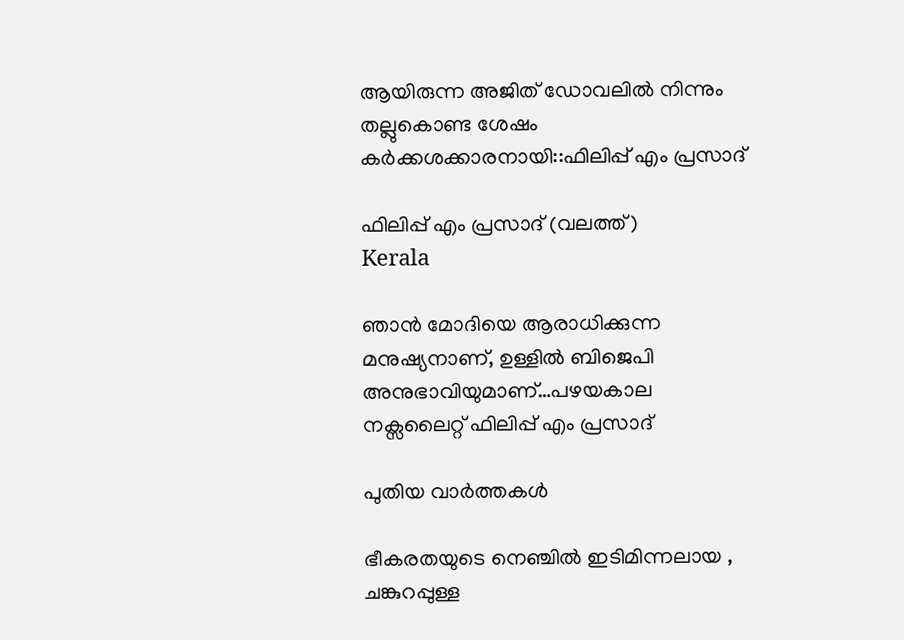ആയിരുന്ന അജിത് ഡോവലില്‍ നിന്നും തല്ലുകൊണ്ട ശേഷം കര്‍ക്കശക്കാരനായി::ഫിലിപ്പ് എം പ്രസാദ്

ഫിലിപ്പ് എം പ്രസാദ് (വലത്ത്)
Kerala

ഞാന്‍ മോദിയെ ആരാധിക്കുന്ന മനുഷ്യനാണ്, ഉള്ളില്‍ ബിജെപി അനുഭാവിയുമാണ്…പഴയകാല നക്സലൈറ്റ് ഫിലിപ്പ് എം പ്രസാദ്

പുതിയ വാര്‍ത്തകള്‍

ഭീകരതയുടെ നെഞ്ചിൽ ഇടിമിന്നലായ , ചങ്കുറപ്പുള്ള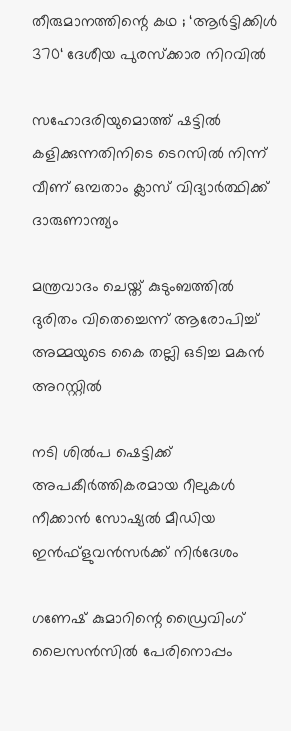തീരുമാനത്തിന്റെ കഥ ; ‘ആർട്ടിക്കിൾ 370‘ ദേശീയ പുരസ്ക്കാര നിറവിൽ

സഹോദരിയുമൊത്ത് ഷട്ടില്‍ കളിക്കുന്നതിനിടെ ടെറസില്‍ നിന്ന് വീണ് ഒമ്പതാം ക്ലാസ് വിദ്യാര്‍ത്ഥിക്ക് ദാരുണാന്ത്യം

മന്ത്രവാദം ചെയ്ത് കുടുംബത്തില്‍ ദുരിതം വിതെച്ചെന്ന് ആരോപിച്ച് അമ്മയുടെ കൈ തല്ലി ഒടിച്ച മകന്‍ അറസ്റ്റില്‍

നടി ശില്‍പ ഷെട്ടിക്ക് അപകീര്‍ത്തികരമായ റീലുകള്‍ നീക്കാന്‍ സോഷ്യല്‍ മീഡിയ ഇന്‍ഫ്‌ളുവന്‍സര്‍ക്ക് നിര്‍ദേശം

ഗണേഷ് കുമാറിന്റെ ഡ്രൈവിംഗ് ലൈസന്‍സില്‍ പേരിനൊപ്പം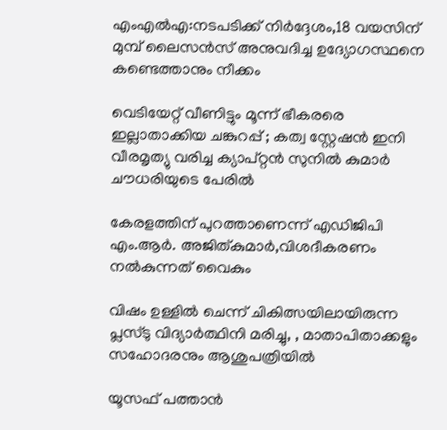എംഎല്‍എ:നടപടിക്ക് നിര്‍ദ്ദേശം,18 വയസിന് മുമ്പ് ലൈസന്‍സ് അനുവദിച്ച ഉദ്യോഗസ്ഥനെ കണ്ടെത്താനും നീക്കം

വെടിയേറ്റ് വീണിട്ടും മൂന്ന് ഭീകരരെ ഇല്ലാതാക്കിയ ചങ്കുറപ്പ് ; കത്വ സ്റ്റേഷൻ ഇനി വീരമൃത്യു വരിച്ച ക്യാപ്റ്റൻ സുനിൽ കുമാർ ചൗധരിയുടെ പേരിൽ

കേരളത്തിന് പുറത്താണെന്ന് എഡിജിപി എം.ആര്‍. അജിത്കുമാര്‍,വിശദീകരണം നല്‍കുന്നത് വൈകും

വിഷം ഉള്ളില്‍ ചെന്ന് ചികിത്സയിലായിരുന്ന പ്ലസ്ടു വിദ്യാര്‍ത്ഥിനി മരിച്ചു, , മാതാപിതാക്കളും സഹോദരനും ആശുപത്രിയില്‍

യൂസഫ് പത്താന്‍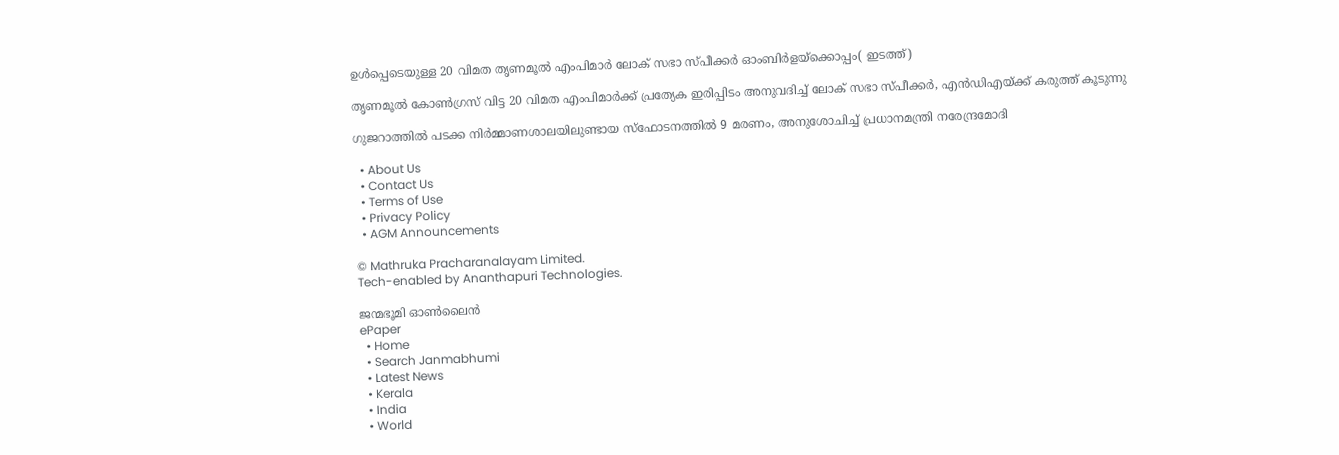ഉള്‍പ്പെടെയുള്ള 20 വിമത തൃണമൂല്‍ എംപിമാര്‍ ലോക് സഭാ സ്പീക്കര്‍ ഓംബിര്‍ളയ്ക്കൊപ്പം( ഇടത്ത്)

തൃണമൂല്‍ കോണ്‍ഗ്രസ് വിട്ട 20 വിമത എംപിമാര്‍ക്ക് പ്രത്യേക ഇരിപ്പിടം അനുവദിച്ച് ലോക് സഭാ സ്പീക്കര്‍, എന്‍ഡിഎയ്‌ക്ക് കരുത്ത് കൂടുന്നു

ഗുജറാത്തില്‍ പടക്ക നിര്‍മ്മാണശാലയിലുണ്ടായ സ്ഫോടനത്തില്‍ 9 മരണം, അനുശോചിച്ച് പ്രധാനമന്ത്രി നരേന്ദ്രമോദി

  • About Us
  • Contact Us
  • Terms of Use
  • Privacy Policy
  • AGM Announcements

© Mathruka Pracharanalayam Limited.
Tech-enabled by Ananthapuri Technologies.

ജന്മഭൂമി ഓണ്‍ലൈന്‍
ePaper
  • Home
  • Search Janmabhumi
  • Latest News
  • Kerala
  • India
  • World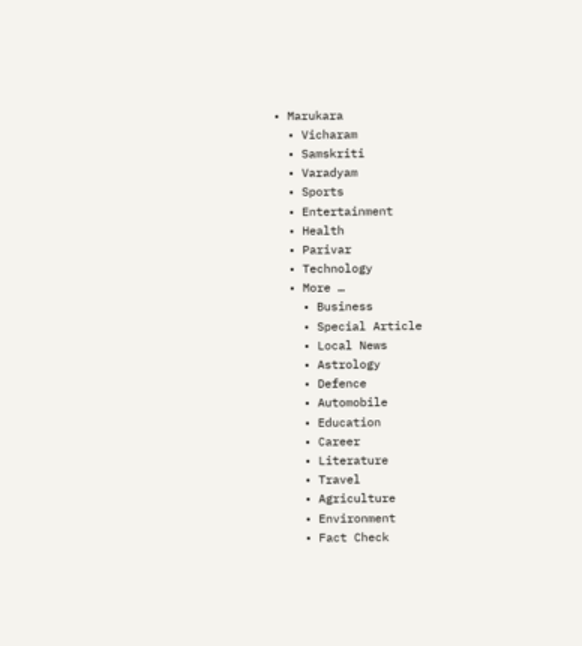• Marukara
  • Vicharam
  • Samskriti
  • Varadyam
  • Sports
  • Entertainment
  • Health
  • Parivar
  • Technology
  • More …
    • Business
    • Special Article
    • Local News
    • Astrology
    • Defence
    • Automobile
    • Education
    • Career
    • Literature
    • Travel
    • Agriculture
    • Environment
    • Fact Check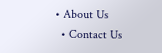• About Us
  • Contact Us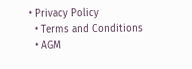• Privacy Policy
  • Terms and Conditions
  • AGM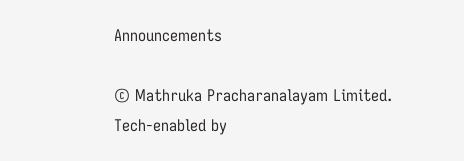Announcements

© Mathruka Pracharanalayam Limited.
Tech-enabled by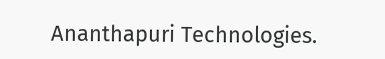Ananthapuri Technologies.